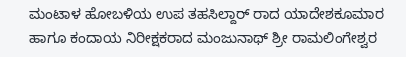ಮಂಟಾಳ ಹೋಬಳಿಯ ಉಪ ತಹಸಿಲ್ದಾರ್ ರಾದ ಯಾದೇಶಕೂಮಾರ ಹಾಗೂ ಕಂದಾಯ ನಿರೀಕ್ಷಕರಾದ ಮಂಜುನಾಥ್ ಶ್ರೀ ರಾಮಲಿಂಗೇಶ್ವರ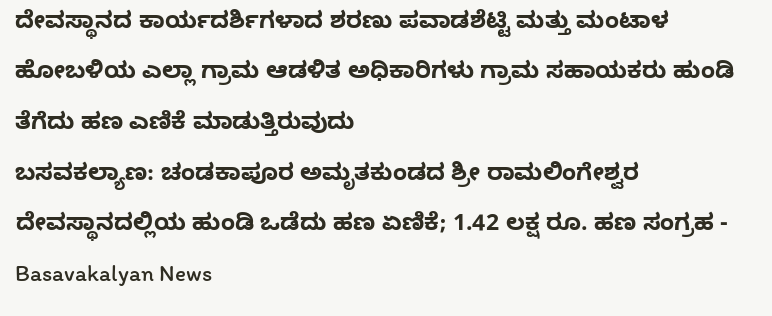ದೇವಸ್ಥಾನದ ಕಾರ್ಯದರ್ಶಿಗಳಾದ ಶರಣು ಪವಾಡಶೆಟ್ಟಿ ಮತ್ತು ಮಂಟಾಳ ಹೋಬಳಿಯ ಎಲ್ಲಾ ಗ್ರಾಮ ಆಡಳಿತ ಅಧಿಕಾರಿಗಳು ಗ್ರಾಮ ಸಹಾಯಕರು ಹುಂಡಿ ತೆಗೆದು ಹಣ ಎಣಿಕೆ ಮಾಡುತ್ತಿರುವುದು
ಬಸವಕಲ್ಯಾಣ: ಚಂಡಕಾಪೂರ ಅಮೃತಕುಂಡದ ಶ್ರೀ ರಾಮಲಿಂಗೇಶ್ವರ ದೇವಸ್ಥಾನದಲ್ಲಿಯ ಹುಂಡಿ ಒಡೆದು ಹಣ ಏಣಿಕೆ; 1.42 ಲಕ್ಷ ರೂ. ಹಣ ಸಂಗ್ರಹ - Basavakalyan News